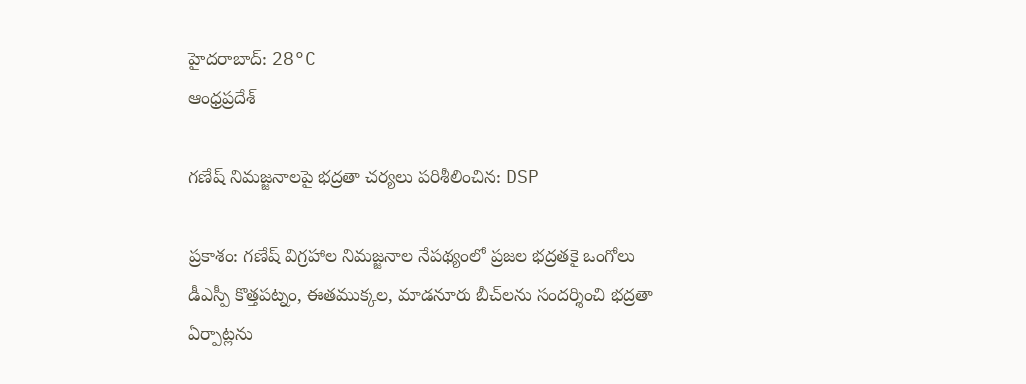హైదరాబాద్: 28°C
ఆంధ్రప్రదేశ్

గణేష్ నిమజ్జనాలపై భద్రతా చర్యలు పరిశీలించిన: DSP

ప్రకాశం: గణేష్ విగ్రహాల నిమజ్జనాల నేపథ్యంలో ప్రజల భద్రతకై ఒంగోలు డీఎస్పీ కొత్తపట్నం, ఈతముక్కల, మాడనూరు బీచ్‌లను సందర్శించి భద్రతా ఏర్పాట్లను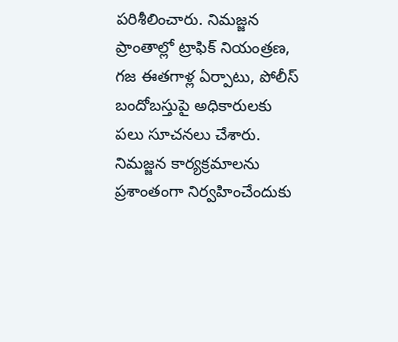పరిశీలించారు. నిమజ్జన ప్రాంతాల్లో ట్రాఫిక్ నియంత్రణ, గజ ఈతగాళ్ల ఏర్పాటు, పోలీస్ బందోబస్తుపై అధికారులకు పలు సూచనలు చేశారు. నిమజ్జన కార్యక్రమాలను ప్రశాంతంగా నిర్వహించేందుకు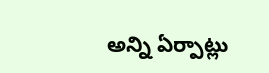అన్ని ఏర్పాట్లు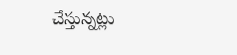చేస్తున్నట్లు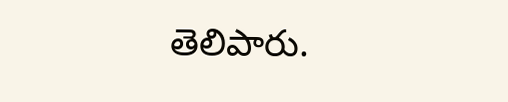తెలిపారు.